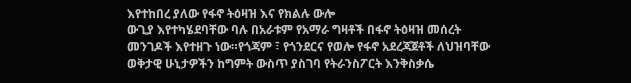እየተከበረ ያለው የፋኖ ትዕዛዝ እና የክልሉ ውሎ
ውጊያ እየተካሄደባቸው ባሉ በአራቱም የአማራ ግዛቶች በፋኖ ትዕዛዝ መሰረት መንገዶች እየተዘጉ ነው።የጎጃም ፣ የጎንደርና የወሎ የፋኖ አደረጃጀቶች ለህዝባቸው ወቅታዊ ሁኒታዎችን ከግምት ውስጥ ያስገባ የትራንስፖርት እንቅስቃሴ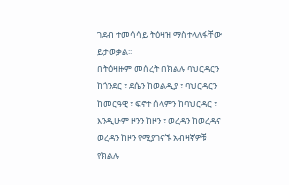ገደብ ተመሳሳይ ትዕዛዝ ማስተላለፋቸው ይታወቃል፡፡
በትዕዛዙም መሰረት በክልሉ ባህርዳርን ከጎንደር ፣ ደሴን ከወልዲያ ፣ ባህርዳርን ከመርዓዊ ፣ ፍኖተ ሰላምን ከባህርዳር ፣ እንዲሁም ዞንን ከዞን ፣ ወረዳን ከወረዳና ወረዳን ከዞን የሚያገናኙ አብዛኛዎቹ የክልሉ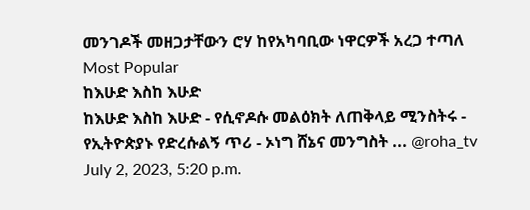መንገዶች መዘጋታቸውን ሮሃ ከየአካባቢው ነዋርዎች አረጋ ተጣለ
Most Popular
ከእሁድ እስከ እሁድ
ከእሁድ እስከ እሁድ - የሲኖዶሱ መልዕክት ለጠቅላይ ሚንስትሩ - የኢትዮጵያኑ የድረሱልኝ ጥሪ - ኦነግ ሸኔና መንግስት ... @roha_tv
July 2, 2023, 5:20 p.m.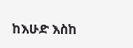ከእሁድ እስከ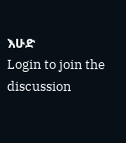እሁድ
Login to join the discussion